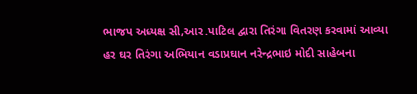ભાજપ અધ્યક્ષ સી,આર.પાટિલ દ્વારા તિરંગા વિતરણ કરવામાં આવ્યા
હર ઘર તિરંગા અભિયાન વડાપ્રઘાન નરેન્દ્રભાઇ મોદી સાહેબના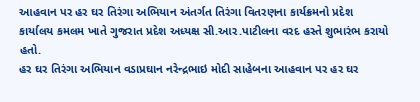આહવાન પર હર ઘર તિરંગા અભિયાન અંતર્ગત તિરંગા વિતરણના કાર્યક્રમનો પ્રદેશ કાર્યાલય કમલમ ખાતે ગુજરાત પ્રદેશ અધ્યક્ષ સી.આર.પાટીલના વરદ હસ્તે શુભારંભ કરાયો હતો.
હર ઘર તિરંગા અભિયાન વડાપ્રઘાન નરેન્દ્રભાઇ મોદી સાહેબના આહવાન પર હર ઘર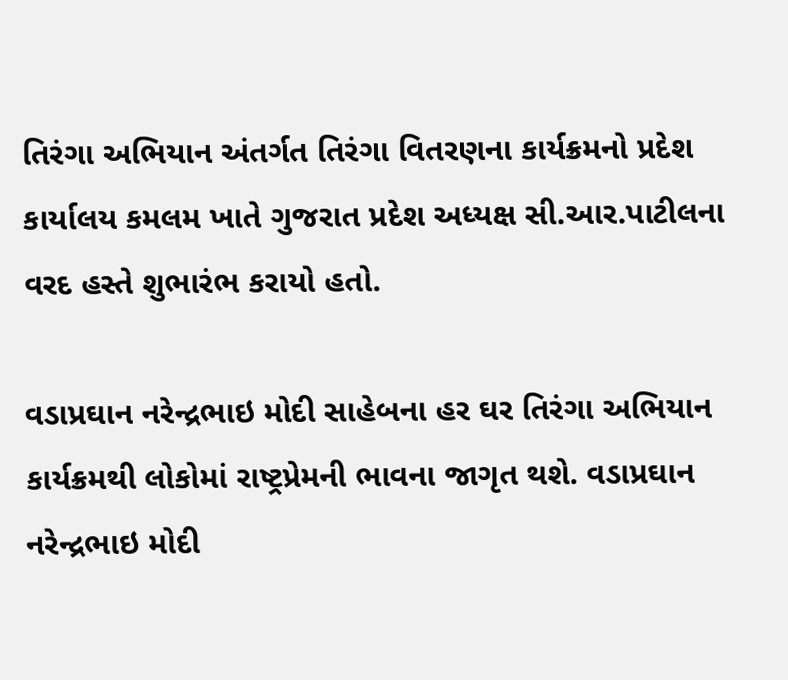તિરંગા અભિયાન અંતર્ગત તિરંગા વિતરણના કાર્યક્રમનો પ્રદેશ કાર્યાલય કમલમ ખાતે ગુજરાત પ્રદેશ અધ્યક્ષ સી.આર.પાટીલના વરદ હસ્તે શુભારંભ કરાયો હતો.

વડાપ્રઘાન નરેન્દ્રભાઇ મોદી સાહેબના હર ઘર તિરંગા અભિયાન કાર્યક્રમથી લોકોમાં રાષ્ટ્રપ્રેમની ભાવના જાગૃત થશે. વડાપ્રઘાન નરેન્દ્રભાઇ મોદી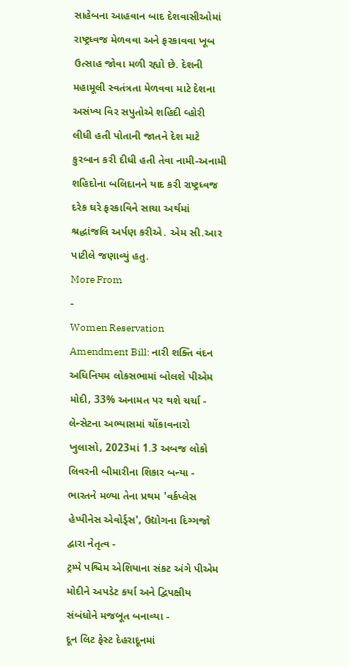સાહેબના આહવાન બાદ દેશવાસીઓમાં રાષ્ટ્રધ્વજ મેળવવા અને ફરકાવવા ખૂબ ઉત્સાહ જોવા મળી રહ્યો છે. દેશની મહામૂલી સ્વતંત્રતા મેળવવા માટે દેશના અસંખ્ય વિર સપુતોએ શહિદી વ્હોરી લીધી હતી પોતાની જાતને દેશ માટે કુરબાન કરી દીધી હતી તેવા નામી-અનામી શહિદોના બલિદાનને યાદ કરી રાષ્ટ્રધ્વજ દરેક ઘરે ફરકાવિને સાચા અર્થમાં શ્રદ્ધાંજલિ અર્પણ કરીએ. એમ સી.આર પાટીલે જણાવ્યું હતુ.
More From
-
Women Reservation Amendment Bill: નારી શક્તિ વંદન અધિનિયમ લોકસભામાં બોલશે પીએમ મોદી, 33% અનામત પર થશે ચર્ચા -
લેન્સેટના અભ્યાસમાં ચોંકાવનારો ખુલાસો, 2023માં 1.3 અબજ લોકો લિવરની બીમારીના શિકાર બન્યા -
ભારતને મળ્યા તેના પ્રથમ 'વર્કપ્લેસ હેપ્પીનેસ એવોર્ડ્સ', ઉદ્યોગના દિગ્ગજો દ્વારા નેતૃત્વ -
ટ્રમ્પે પશ્ચિમ એશિયાના સંકટ અંગે પીએમ મોદીને અપડેટ કર્યા અને દ્વિપક્ષીય સંબંધોને મજબૂત બનાવ્યા -
દૂન લિટ ફેસ્ટ દેહરાદૂનમાં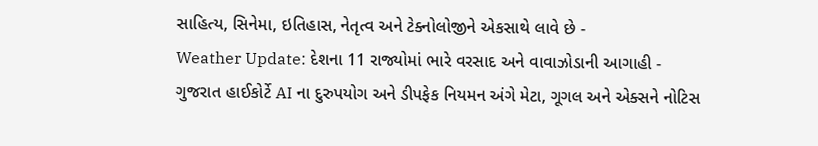સાહિત્ય, સિનેમા, ઇતિહાસ, નેતૃત્વ અને ટેક્નોલોજીને એકસાથે લાવે છે -
Weather Update: દેશના 11 રાજ્યોમાં ભારે વરસાદ અને વાવાઝોડાની આગાહી -
ગુજરાત હાઈકોર્ટે AI ના દુરુપયોગ અને ડીપફેક નિયમન અંગે મેટા, ગૂગલ અને એક્સને નોટિસ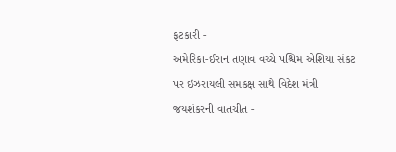ફટકારી -
અમેરિકા-ઈરાન તણાવ વચ્ચે પશ્ચિમ એશિયા સંકટ પર ઇઝરાયલી સમકક્ષ સાથે વિદેશ મંત્રી જયશંકરની વાતચીત -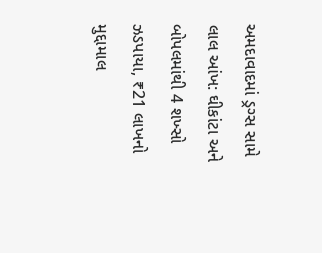અમદાવાદમાં ડ્રગ્સ સામે લાલ આંખ: ઘીકાંટા અને બોપલમાંથી 4 શખ્સો ઝડપાયા, ₹21 લાખનો મુદ્દામાલ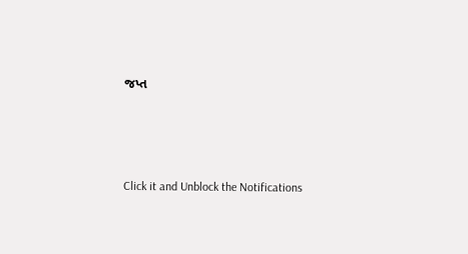જપ્ત




Click it and Unblock the Notifications